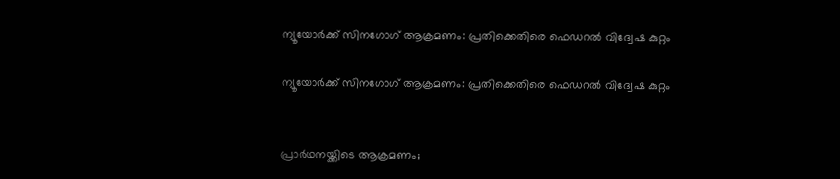ന്യൂയോർക്ക് സിനഗോഗ് ആക്രമണം: പ്രതിക്കെതിരെ ഫെഡറൽ വിദ്വേഷ കുറ്റം

ന്യൂയോർക്ക് സിനഗോഗ് ആക്രമണം: പ്രതിക്കെതിരെ ഫെഡറൽ വിദ്വേഷ കുറ്റം


പ്രാർഥനയ്ക്കിടെ ആക്രമണം;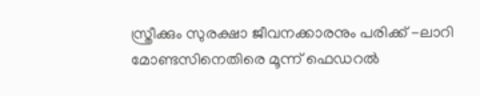സ്ത്രീക്കും സുരക്ഷാ ജീവനക്കാരനും പരിക്ക് -ലാറി മോണ്ടസിനെതിരെ മൂന്ന് ഫെഡറൽ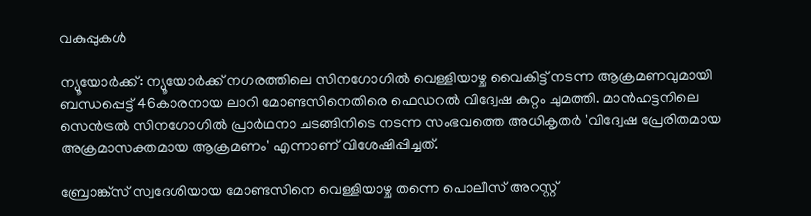വകുപ്പുകൾ

ന്യൂയോർക്ക്: ന്യൂയോർക്ക് നഗരത്തിലെ സിനഗോഗിൽ വെള്ളിയാഴ്ച വൈകിട്ട് നടന്ന ആക്രമണവുമായി ബന്ധപ്പെട്ട് 46കാരനായ ലാറി മോണ്ടസിനെതിരെ ഫെഡറൽ വിദ്വേഷ കുറ്റം ചുമത്തി. മാൻഹട്ടനിലെ സെൻട്രൽ സിനഗോഗിൽ പ്രാർഥനാ ചടങ്ങിനിടെ നടന്ന സംഭവത്തെ അധികൃതർ 'വിദ്വേഷ പ്രേരിതമായ അക്രമാസക്തമായ ആക്രമണം' എന്നാണ് വിശേഷിപ്പിച്ചത്.

ബ്രോങ്ക്‌സ് സ്വദേശിയായ മോണ്ടസിനെ വെള്ളിയാഴ്ച തന്നെ പൊലീസ് അറസ്റ്റ്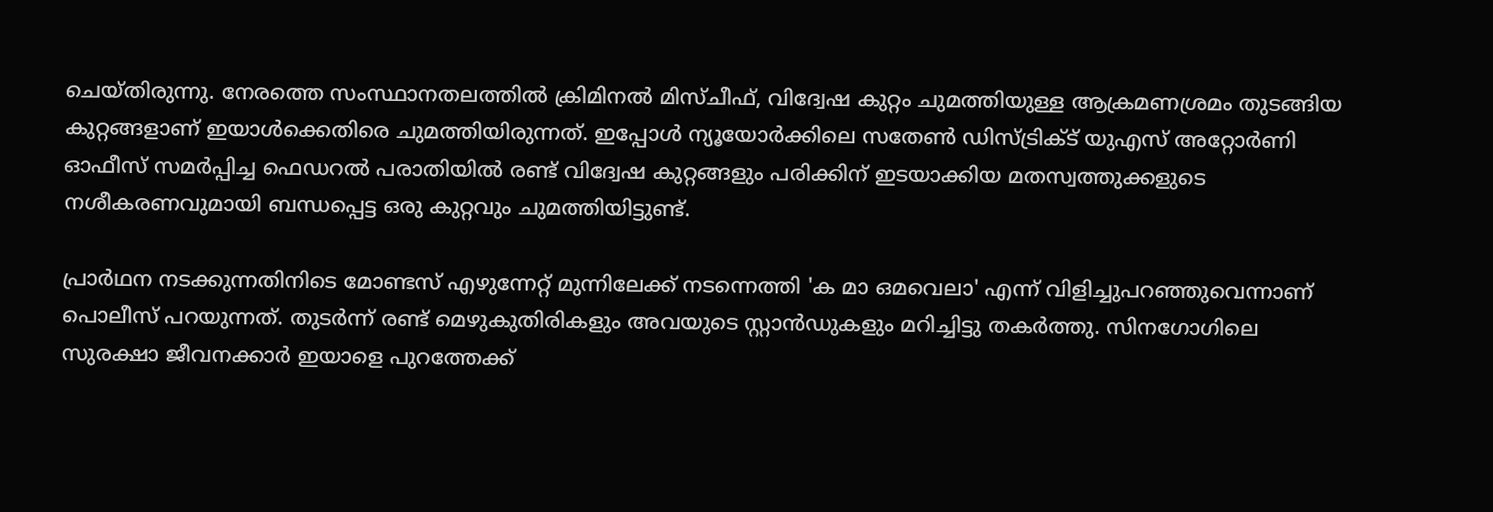ചെയ്തിരുന്നു. നേരത്തെ സംസ്ഥാനതലത്തിൽ ക്രിമിനൽ മിസ്ചീഫ്, വിദ്വേഷ കുറ്റം ചുമത്തിയുള്ള ആക്രമണശ്രമം തുടങ്ങിയ കുറ്റങ്ങളാണ് ഇയാൾക്കെതിരെ ചുമത്തിയിരുന്നത്. ഇപ്പോൾ ന്യൂയോർക്കിലെ സതേൺ ഡിസ്ട്രിക്ട് യുഎസ് അറ്റോർണി ഓഫീസ് സമർപ്പിച്ച ഫെഡറൽ പരാതിയിൽ രണ്ട് വിദ്വേഷ കുറ്റങ്ങളും പരിക്കിന് ഇടയാക്കിയ മതസ്വത്തുക്കളുടെ നശീകരണവുമായി ബന്ധപ്പെട്ട ഒരു കുറ്റവും ചുമത്തിയിട്ടുണ്ട്.

പ്രാർഥന നടക്കുന്നതിനിടെ മോണ്ടസ് എഴുന്നേറ്റ് മുന്നിലേക്ക് നടന്നെത്തി 'ക മാ ഒമവെലാ' എന്ന് വിളിച്ചുപറഞ്ഞുവെന്നാണ് പൊലീസ് പറയുന്നത്. തുടർന്ന് രണ്ട് മെഴുകുതിരികളും അവയുടെ സ്റ്റാൻഡുകളും മറിച്ചിട്ടു തകർത്തു. സിനഗോഗിലെ സുരക്ഷാ ജീവനക്കാർ ഇയാളെ പുറത്തേക്ക്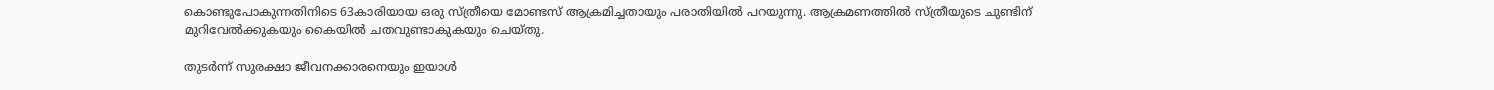കൊണ്ടുപോകുന്നതിനിടെ 63കാരിയായ ഒരു സ്ത്രീയെ മോണ്ടസ് ആക്രമിച്ചതായും പരാതിയിൽ പറയുന്നു. ആക്രമണത്തിൽ സ്ത്രീയുടെ ചുണ്ടിന് മുറിവേൽക്കുകയും കൈയിൽ ചതവുണ്ടാകുകയും ചെയ്തു.

തുടർന്ന് സുരക്ഷാ ജീവനക്കാരനെയും ഇയാൾ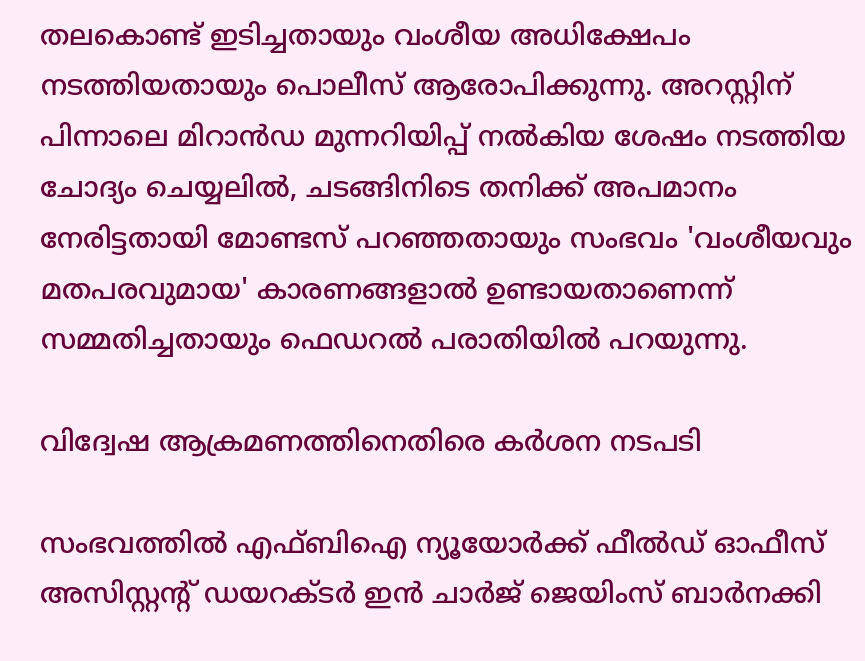തലകൊണ്ട് ഇടിച്ചതായും വംശീയ അധിക്ഷേപം നടത്തിയതായും പൊലീസ് ആരോപിക്കുന്നു. അറസ്റ്റിന് പിന്നാലെ മിറാൻഡ മുന്നറിയിപ്പ് നൽകിയ ശേഷം നടത്തിയ ചോദ്യം ചെയ്യലിൽ, ചടങ്ങിനിടെ തനിക്ക് അപമാനം നേരിട്ടതായി മോണ്ടസ് പറഞ്ഞതായും സംഭവം 'വംശീയവും മതപരവുമായ' കാരണങ്ങളാൽ ഉണ്ടായതാണെന്ന് സമ്മതിച്ചതായും ഫെഡറൽ പരാതിയിൽ പറയുന്നു.

വിദ്വേഷ ആക്രമണത്തിനെതിരെ കർശന നടപടി

സംഭവത്തിൽ എഫ്ബിഐ ന്യൂയോർക്ക് ഫീൽഡ് ഓഫീസ് അസിസ്റ്റന്റ് ഡയറക്ടർ ഇൻ ചാർജ് ജെയിംസ് ബാർനക്കി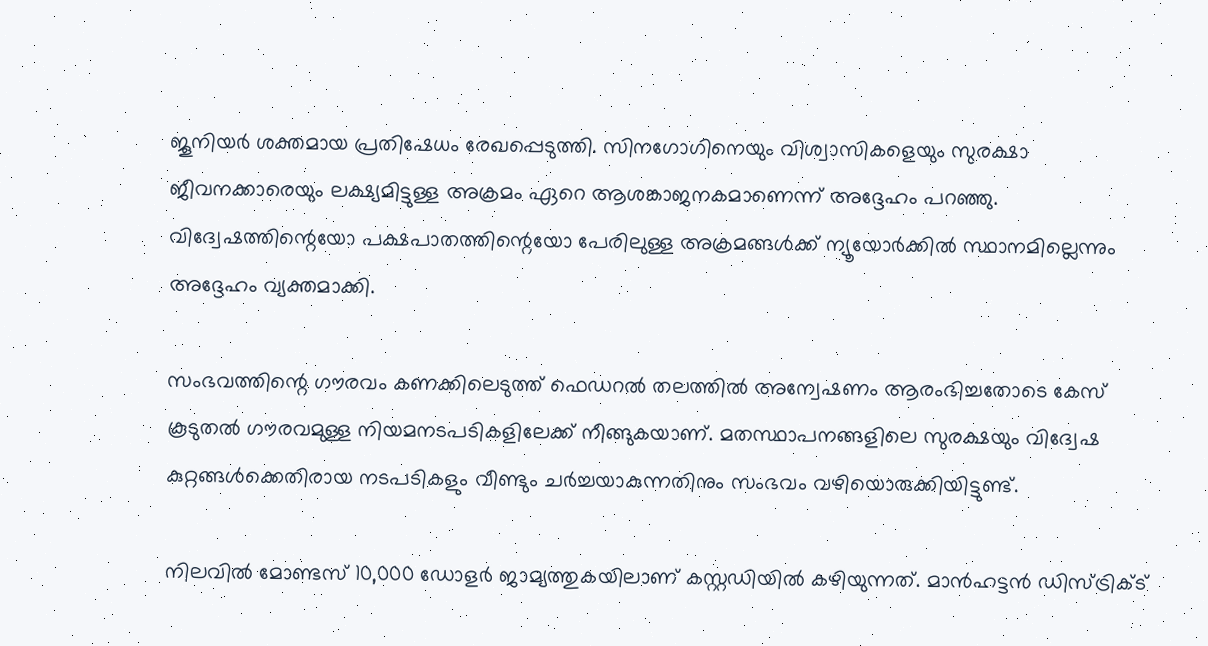ജൂനിയർ ശക്തമായ പ്രതിഷേധം രേഖപ്പെടുത്തി. സിനഗോഗിനെയും വിശ്വാസികളെയും സുരക്ഷാ ജീവനക്കാരെയും ലക്ഷ്യമിട്ടുള്ള അക്രമം ഏറെ ആശങ്കാജനകമാണെന്ന് അദ്ദേഹം പറഞ്ഞു. വിദ്വേഷത്തിന്റെയോ പക്ഷപാതത്തിന്റെയോ പേരിലുള്ള അക്രമങ്ങൾക്ക് ന്യൂയോർക്കിൽ സ്ഥാനമില്ലെന്നും അദ്ദേഹം വ്യക്തമാക്കി.

സംഭവത്തിന്റെ ഗൗരവം കണക്കിലെടുത്ത് ഫെഡറൽ തലത്തിൽ അന്വേഷണം ആരംഭിച്ചതോടെ കേസ് കൂടുതൽ ഗൗരവമുള്ള നിയമനടപടികളിലേക്ക് നീങ്ങുകയാണ്. മതസ്ഥാപനങ്ങളിലെ സുരക്ഷയും വിദ്വേഷ കുറ്റങ്ങൾക്കെതിരായ നടപടികളും വീണ്ടും ചർച്ചയാകുന്നതിനും സംഭവം വഴിയൊരുക്കിയിട്ടുണ്ട്.

നിലവിൽ മോണ്ടസ് 10,000 ഡോളർ ജാമ്യത്തുകയിലാണ് കസ്റ്റഡിയിൽ കഴിയുന്നത്. മാൻഹട്ടൻ ഡിസ്ട്രിക്ട്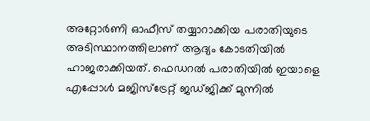അറ്റോർണി ഓഫീസ് തയ്യാറാക്കിയ പരാതിയുടെ അടിസ്ഥാനത്തിലാണ് ആദ്യം കോടതിയിൽ ഹാജരാക്കിയത്. ഫെഡറൽ പരാതിയിൽ ഇയാളെ എപ്പോൾ മജിസ്‌ട്രേറ്റ് ജഡ്ജിക്ക് മുന്നിൽ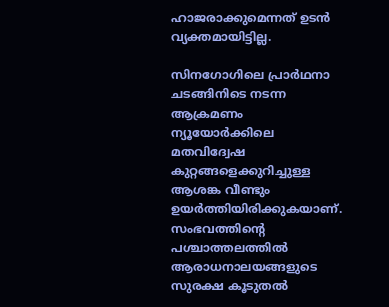ഹാജരാക്കുമെന്നത് ഉടൻ വ്യക്തമായിട്ടില്ല.

സിനഗോഗിലെ പ്രാർഥനാ ചടങ്ങിനിടെ നടന്ന ആക്രമണം ന്യൂയോർക്കിലെ മതവിദ്വേഷ കുറ്റങ്ങളെക്കുറിച്ചുള്ള ആശങ്ക വീണ്ടും ഉയർത്തിയിരിക്കുകയാണ്. സംഭവത്തിന്റെ പശ്ചാത്തലത്തിൽ ആരാധനാലയങ്ങളുടെ സുരക്ഷ കൂടുതൽ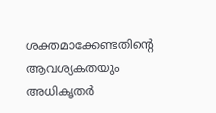ശക്തമാക്കേണ്ടതിന്റെ ആവശ്യകതയും അധികൃതർ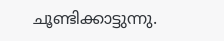ചൂണ്ടിക്കാട്ടുന്നു.